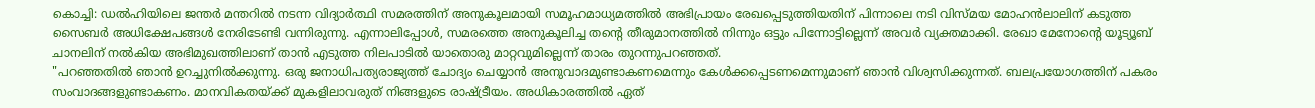കൊച്ചി: ഡൽഹിയിലെ ജന്തർ മന്തറിൽ നടന്ന വിദ്യാർത്ഥി സമരത്തിന് അനുകൂലമായി സമൂഹമാധ്യമത്തിൽ അഭിപ്രായം രേഖപ്പെടുത്തിയതിന് പിന്നാലെ നടി വിസ്മയ മോഹൻലാലിന് കടുത്ത സൈബർ അധിക്ഷേപങ്ങൾ നേരിടേണ്ടി വന്നിരുന്നു. എന്നാലിപ്പോൾ, സമരത്തെ അനുകൂലിച്ച തന്റെ തീരുമാനത്തിൽ നിന്നും ഒട്ടും പിന്നോട്ടില്ലെന്ന് അവർ വ്യക്തമാക്കി. രേഖാ മേനോന്റെ യൂട്യൂബ് ചാനലിന് നൽകിയ അഭിമുഖത്തിലാണ് താൻ എടുത്ത നിലപാടിൽ യാതൊരു മാറ്റവുമില്ലെന്ന് താരം തുറന്നുപറഞ്ഞത്.
"പറഞ്ഞതിൽ ഞാൻ ഉറച്ചുനിൽക്കുന്നു. ഒരു ജനാധിപത്യരാജ്യത്ത് ചോദ്യം ചെയ്യാൻ അനുവാദമുണ്ടാകണമെന്നും കേൾക്കപ്പെടണമെന്നുമാണ് ഞാൻ വിശ്വസിക്കുന്നത്. ബലപ്രയോഗത്തിന് പകരം സംവാദങ്ങളുണ്ടാകണം. മാനവികതയ്ക്ക് മുകളിലാവരുത് നിങ്ങളുടെ രാഷ്ട്രീയം. അധികാരത്തിൽ ഏത്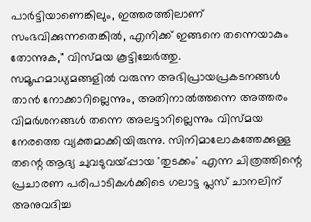പാർട്ടിയാണെങ്കിലും, ഇത്തരത്തിലാണ് സംഭവിക്കുന്നതെങ്കിൽ, എനിക്ക് ഇങ്ങനെ തന്നെയാകും തോന്നുക," വിസ്മയ കൂട്ടിച്ചേർത്തു.
സമൂഹമാധ്യമങ്ങളിൽ വരുന്ന അഭിപ്രായപ്രകടനങ്ങൾ താൻ നോക്കാറില്ലെന്നും, അതിനാൽത്തന്നെ അത്തരം വിമർശനങ്ങൾ തന്നെ അലട്ടാറില്ലെന്നും വിസ്മയ നേരത്തെ വ്യക്തമാക്കിയിരുന്നു. സിനിമാലോകത്തേക്കുള്ള തന്റെ ആദ്യ ചുവടുവയ്പ്പായ 'തുടക്കം' എന്ന ചിത്രത്തിന്റെ പ്രചാരണ പരിപാടികൾക്കിടെ ഗലാട്ട പ്ലസ് ചാനലിന് അനുവദിച്ച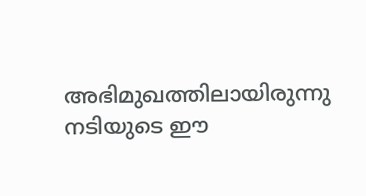അഭിമുഖത്തിലായിരുന്നു നടിയുടെ ഈ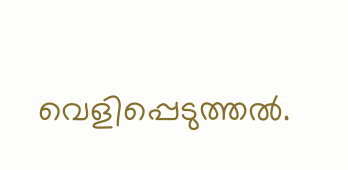വെളിപ്പെടുത്തൽ.